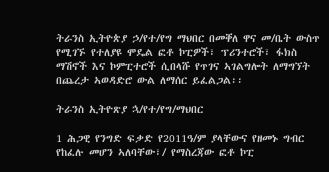ትራንስ ኢትዮጵያ ኃ/የተ/የግ ማህበር በመቐለ ዋና መ/ቤት ውስጥ የሚገኙ የተለያዩ ሞዴል ፎቶ ኮፒዎች፣ ፕሪንተሮች፣ ፋክስ ማሽኖች እና ኮምፒተሮች ሲበላሹ የጥገና ኣገልግሎት ለማግኘት በጨረታ ኣወዳድሮ ውል ለማሰር ይፈልጋል፡፡

ትራንስ ኢትዮጽያ ኋ/የተ/የግ/ማህበር

1 ሕጋዊ የንግድ ፍቃድ የ2011ዓ/ም ያላቸውና የዘመኑ ግብር የከፈሉ መሆን ኣለባቸው፣/ የማስረጃው ፎቶ ኮፒ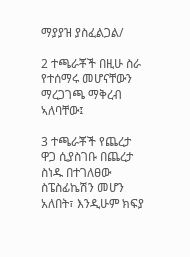ማያያዝ ያስፈልጋል/

2 ተጫራቾች በዚሁ ስራ የተሰማሩ መሆናቸውን ማረጋገጫ ማቅረብ ኣለባቸው፤

3 ተጫራቾች የጨረታ ዋጋ ሲያስገቡ በጨረታ ስነዱ በተገለፀው ስፔስፊኬሽን መሆን አለበት፣ እንዲሁም ክፍያ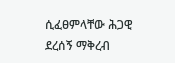ሲፈፀምላቸው ሕጋዊ ደረሰኝ ማቅረብ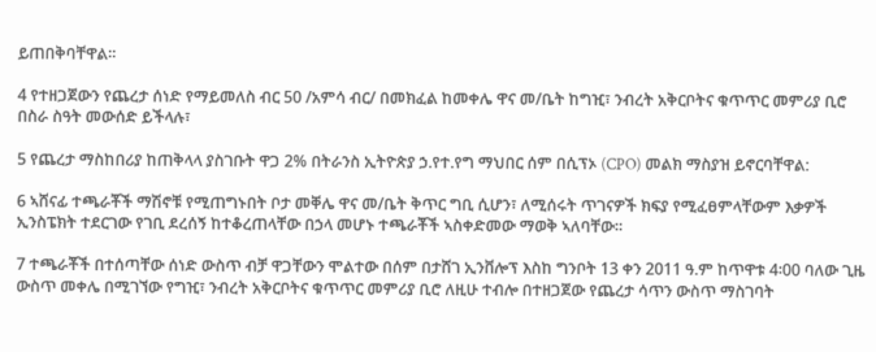ይጠበቅባቸዋል፡፡

4 የተዘጋጀውን የጨረታ ሰነድ የማይመለስ ብር 50 /አምሳ ብር/ በመክፈል ከመቀሌ ዋና መ/ቤት ከግዢ፣ ንብረት አቅርቦትና ቁጥጥር መምሪያ ቢሮ በስራ ስዓት መውሰድ ይችላሉ፣

5 የጨረታ ማስከበሪያ ከጠቅላላ ያስገቡት ዋጋ 2% በትራንስ ኢትዮጵያ ኃ.የተ.የግ ማህበር ሰም በሲፕኦ (CPO) መልክ ማስያዝ ይኖርባቸዋል:

6 ኣሸናፊ ተጫራቾች ማሽኖቹ የሚጠግኑበት ቦታ መቐሌ ዋና መ/ቤት ቅጥር ግቢ ሲሆን፣ ለሚሰሩት ጥገናዎች ክፍያ የሚፈፀምላቸውም እቃዎች ኢንስፔክት ተደርገው የገቢ ደረሰኝ ከተቆረጠላቸው በኃላ መሆኑ ተጫራቾች ኣስቀድመው ማወቅ ኣለባቸው፡፡

7 ተጫራቾች በተሰጣቸው ሰነድ ውስጥ ብቻ ዋጋቸውን ሞልተው በሰም በታሸገ ኢንቨሎፕ እስከ ግንቦት 13 ቀን 2011 ዓ.ም ከጥዋቱ 4፡00 ባለው ጊዜ ውስጥ መቀሌ በሚገኘው የግዢ፣ ንብረት አቅርቦትና ቁጥጥር መምሪያ ቢሮ ለዚሁ ተብሎ በተዘጋጀው የጨረታ ሳጥን ውስጥ ማስገባት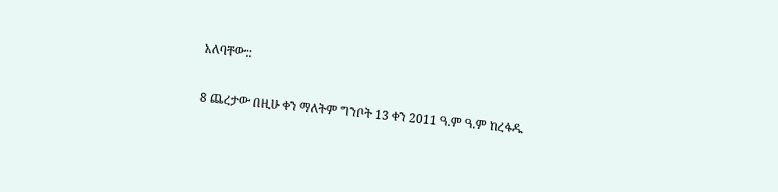አለባቸው::

8 ጨረታው በዚሁ ቀን ማለትም ግንቦት 13 ቀን 2011 ዓ.ም ዓ.ም ከረፋዱ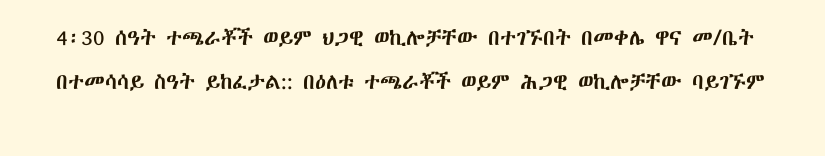4፡30 ሰዓት ተጫራቾች ወይም ህጋዊ ወኪሎቻቸው በተገኙበት በመቀሌ ዋና መ/ቤት በተመሳሳይ ስዓት ይከፈታል:: በዕለቱ ተጫራቾች ወይም ሕጋዊ ወኪሎቻቸው ባይገኙም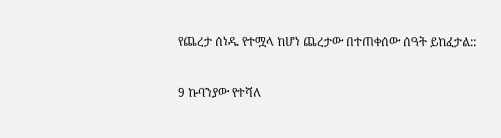የጨረታ ሰነዱ የተሟላ ከሆነ ጨረታው በተጠቀሰው ሰዓት ይከፈታል::

9 ኩባንያው የተሻለ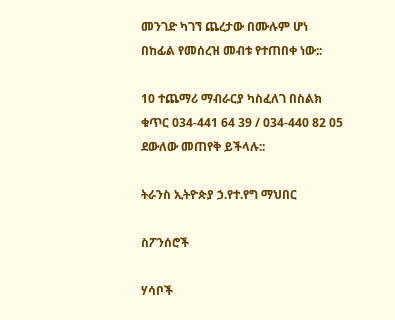መንገድ ካገኘ ጨረታው በሙሉም ሆነ በከፊል የመሰረዝ መብቱ የተጠበቀ ነው::

10 ተጨማሪ ማብራርያ ካስፈለገ በስልክ ቁጥር 034-441 64 39 / 034-440 82 05 ደውለው መጠየቅ ይችላሉ::

ትራንስ ኢትዮጵያ ኃ.የተ.የግ ማህበር

ስፖንሰሮች

ሃሳቦች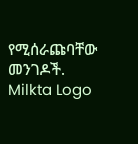የሚሰራጩባቸው መንገዶች.
Milkta Logo